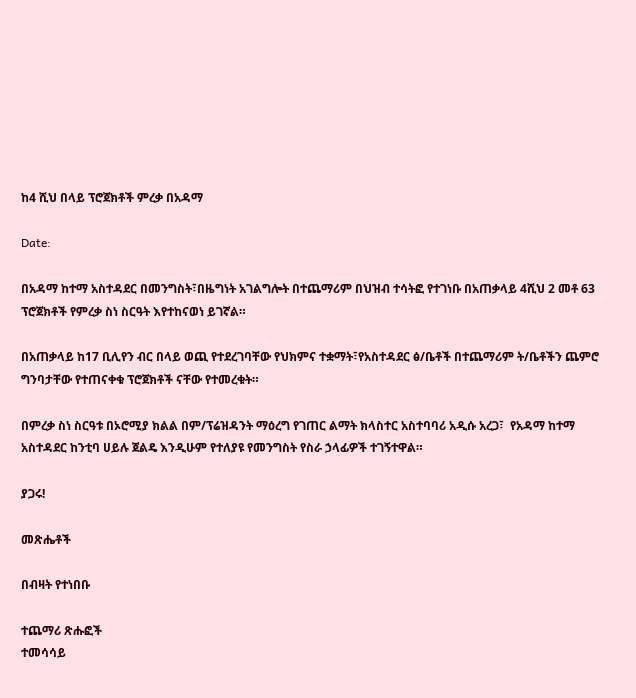ከ4 ሺህ በላይ ፕሮጀክቶች ምረቃ በአዳማ

Date:

በአዳማ ከተማ አስተዳደር በመንግስት፣በዜግነት አገልግሎት በተጨማሪም በህዝብ ተሳትፎ የተገነቡ በአጠቃላይ 4ሺህ 2 መቶ 63 ፕሮጀክቶች የምረቃ ስነ ስርዓት እየተከናወነ ይገኛል።

በአጠቃላይ ከ17 ቢሊየን ብር በላይ ወጪ የተደረገባቸው የህክምና ተቋማት፣የአስተዳደር ፅ/ቤቶች በተጨማሪም ት/ቤቶችን ጨምሮ ግንባታቸው የተጠናቀቁ ፕሮጀክቶች ናቸው የተመረቁት።

በምረቃ ስነ ስርዓቱ በኦሮሚያ ክልል በም/ፕሬዝዳንት ማዕረግ የገጠር ልማት ክላስተር አስተባባሪ አዲሱ አረጋ፣  የአዳማ ከተማ አስተዳደር ከንቲባ ሀይሉ ጀልዴ እንዲሁም የተለያዩ የመንግስት የስራ ኃላፊዎች ተገኝተዋል።

ያጋሩ!

መጽሔቶች

በብዛት የተነበቡ

ተጨማሪ ጽሑፎች
ተመሳሳይ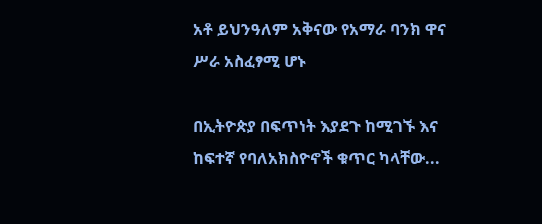አቶ ይህንዓለም አቅናው የአማራ ባንክ ዋና ሥራ አስፈፃሚ ሆኑ

በኢትዮጵያ በፍጥነት እያደጉ ከሚገኙ እና ከፍተኛ የባለአክስዮኖች ቁጥር ካላቸው...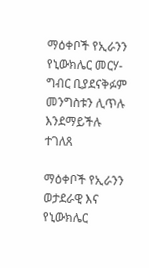ማዕቀቦች የኢራንን የኒውክሌር መርሃ-ግብር ቢያደናቅፉም መንግስቱን ሊጥሉ እንደማይችሉ ተገለጸ

ማዕቀቦች የኢራንን ወታደራዊ እና የኒውክሌር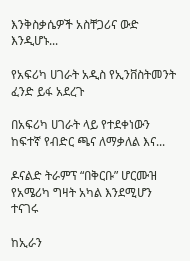እንቅስቃሴዎች አስቸጋሪና ውድ እንዲሆኑ...

የአፍሪካ ሀገራት አዲስ የኢንቨስትመንት ፈንድ ይፋ አደረጉ

በአፍሪካ ሀገራት ላይ የተደቀነውን ከፍተኛ የብድር ጫና ለማቃለል እና...

ዶናልድ ትራምፕ “በቅርቡ” ሆርሙዝ የአሜሪካ ግዛት አካል እንደሚሆን ተናገሩ

ከኢራን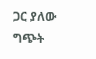ጋር ያለው ግጭት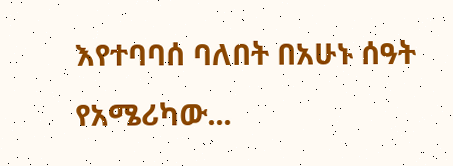እየተባባሰ ባለበት በአሁኑ ሰዓት የአሜሪካው...